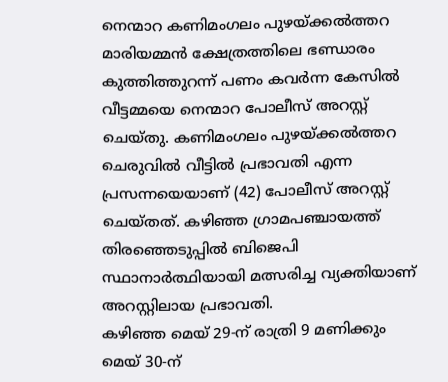നെന്മാറ കണിമംഗലം പുഴയ്ക്കൽത്തറ മാരിയമ്മൻ ക്ഷേത്രത്തിലെ ഭണ്ഡാരം കുത്തിത്തുറന്ന് പണം കവർന്ന കേസിൽ വീട്ടമ്മയെ നെന്മാറ പോലീസ് അറസ്റ്റ് ചെയ്തു. കണിമംഗലം പുഴയ്ക്കൽത്തറ ചെരുവിൽ വീട്ടിൽ പ്രഭാവതി എന്ന പ്രസന്നയെയാണ് (42) പോലീസ് അറസ്റ്റ് ചെയ്തത്. കഴിഞ്ഞ ഗ്രാമപഞ്ചായത്ത് തിരഞ്ഞെടുപ്പിൽ ബിജെപി സ്ഥാനാർത്ഥിയായി മത്സരിച്ച വ്യക്തിയാണ് അറസ്റ്റിലായ പ്രഭാവതി.
കഴിഞ്ഞ മെയ് 29-ന് രാത്രി 9 മണിക്കും മെയ് 30-ന്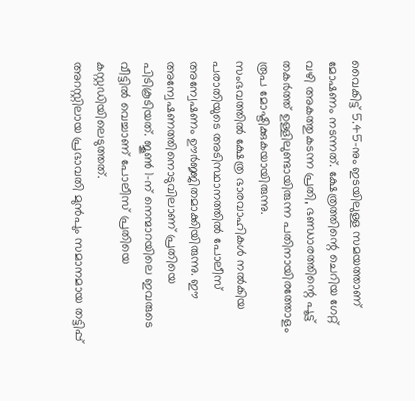വൈകിട്ട് 5.45-നും ഇടയിലുള്ള സമയത്താണ് മോഷണം നടന്നത്. ക്ഷേത്രത്തിന്റെ ചെറിയ ഗേറ്റ് വഴി അകത്തുകടന്ന പ്രതി, ഭണ്ഡാരത്തിന്റെ പൂട്ട് തകർത്ത് ഉള്ളിലുണ്ടായിരുന്ന പതിനായിരത്തോളം രൂപ മോഷ്ടിക്കുകയായിരുന്നു.
സംഭവത്തിൽ ക്ഷേത്ര ഭാരവാഹികൾ നൽകിയ പരാതിയുടെ അടിസ്ഥാനത്തിൽ പോലീസ് അന്വേഷണം ഊർജ്ജിതമാക്കിയിരുന്നു. ഈ അന്വേഷണത്തിനൊടുവിലാണ് പ്രതിയെ പിടികൂടിയത്. ജൂൺ 1-ന് നെന്മാറയിലെ ഇവരുടെ വീട്ടിൽ വെച്ചാണ് പോലീസ് പ്രതിയെ കസ്റ്റഡിയിലെടുത്തത്.
അറസ്റ്റിലായ പ്രഭാവതി മുൻപും സമാനമായ തട്ടിപ്പ്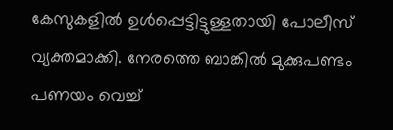കേസുകളിൽ ഉൾപ്പെട്ടിട്ടുള്ളതായി പോലീസ് വ്യക്തമാക്കി. നേരത്തെ ബാങ്കിൽ മുക്കുപണ്ടം പണയം വെച്ച്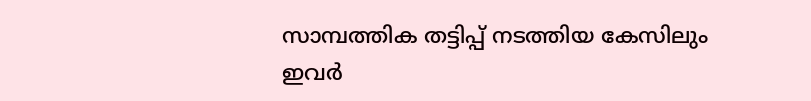സാമ്പത്തിക തട്ടിപ്പ് നടത്തിയ കേസിലും ഇവർ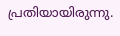പ്രതിയായിരുന്നു.